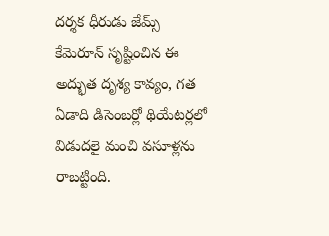దర్శక ధీరుడు జేమ్స్ కేమెరూన్ సృష్టించిన ఈ అద్భుత దృశ్య కావ్యం, గత ఏడాది డిసెంబర్లో థియేటర్లలో విడుదలై మంచి వసూళ్లను రాబట్టింది.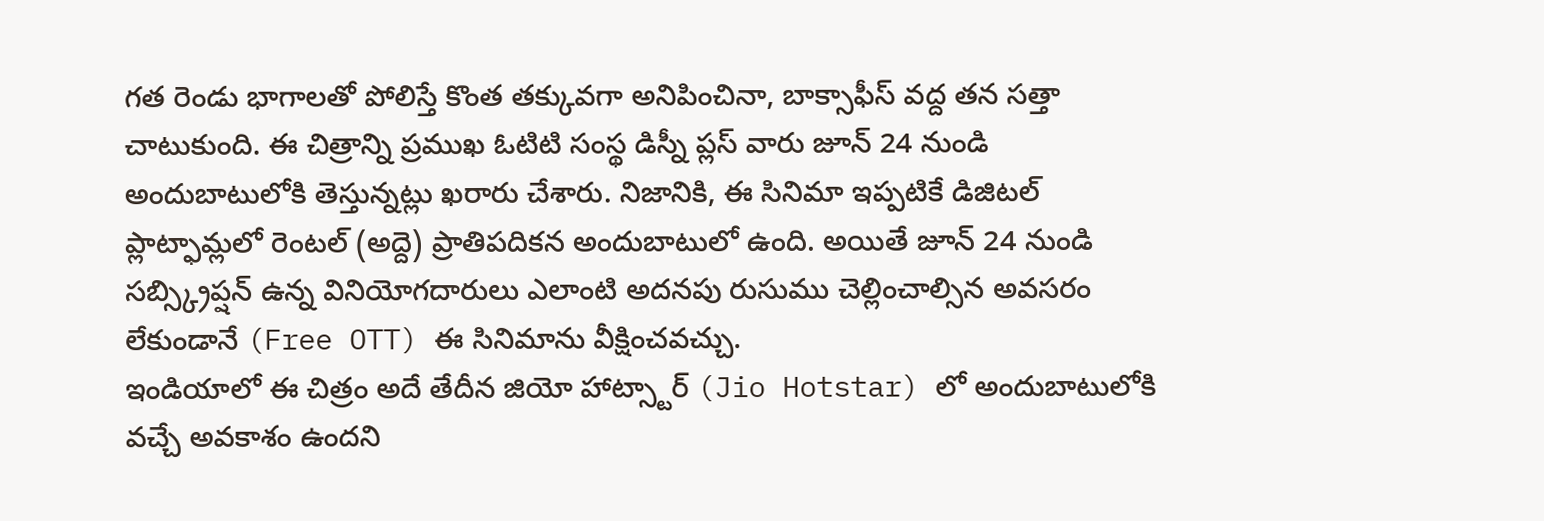గత రెండు భాగాలతో పోలిస్తే కొంత తక్కువగా అనిపించినా, బాక్సాఫీస్ వద్ద తన సత్తా చాటుకుంది. ఈ చిత్రాన్ని ప్రముఖ ఓటిటి సంస్థ డిస్నీ ప్లస్ వారు జూన్ 24 నుండి అందుబాటులోకి తెస్తున్నట్లు ఖరారు చేశారు. నిజానికి, ఈ సినిమా ఇప్పటికే డిజిటల్ ప్లాట్ఫామ్లలో రెంటల్ (అద్దె) ప్రాతిపదికన అందుబాటులో ఉంది. అయితే జూన్ 24 నుండి సబ్స్క్రిప్షన్ ఉన్న వినియోగదారులు ఎలాంటి అదనపు రుసుము చెల్లించాల్సిన అవసరం లేకుండానే (Free OTT) ఈ సినిమాను వీక్షించవచ్చు.
ఇండియాలో ఈ చిత్రం అదే తేదీన జియో హాట్స్టార్ (Jio Hotstar) లో అందుబాటులోకి వచ్చే అవకాశం ఉందని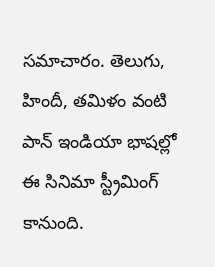సమాచారం. తెలుగు, హిందీ, తమిళం వంటి పాన్ ఇండియా భాషల్లో ఈ సినిమా స్ట్రీమింగ్ కానుంది.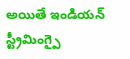అయితే ఇండియన్ స్ట్రీమింగ్పై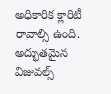అధికారిక క్లారిటీ రావాల్సి ఉంది. అద్భుతమైన విజువల్స్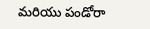మరియు పండోరా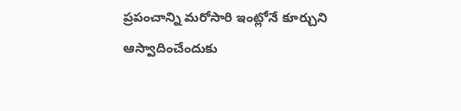ప్రపంచాన్ని మరోసారి ఇంట్లోనే కూర్చుని ఆస్వాదించేందుకు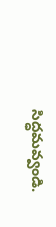సిద్ధమవ్వండి.